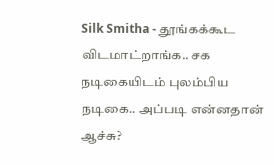Silk Smitha - தூங்கக்கூட விடமாட்றாங்க.. சக நடிகையிடம் புலம்பிய நடிகை.. அப்படி என்னதான் ஆச்சு?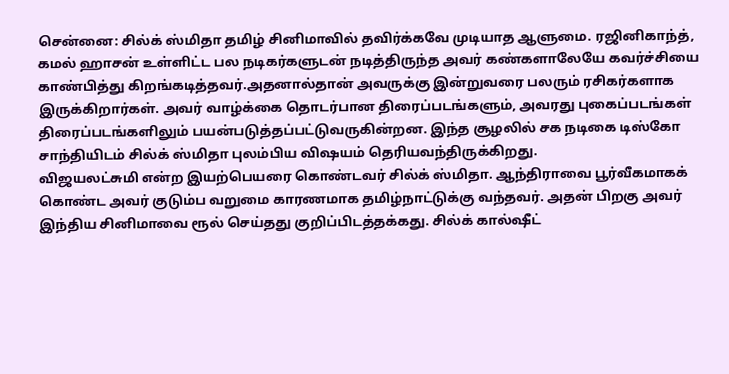சென்னை: சில்க் ஸ்மிதா தமிழ் சினிமாவில் தவிர்க்கவே முடியாத ஆளுமை. ரஜினிகாந்த், கமல் ஹாசன் உள்ளிட்ட பல நடிகர்களுடன் நடித்திருந்த அவர் கண்களாலேயே கவர்ச்சியை காண்பித்து கிறங்கடித்தவர்.அதனால்தான் அவருக்கு இன்றுவரை பலரும் ரசிகர்களாக இருக்கிறார்கள். அவர் வாழ்க்கை தொடர்பான திரைப்படங்களும், அவரது புகைப்படங்கள் திரைப்படங்களிலும் பயன்படுத்தப்பட்டுவருகின்றன. இந்த சூழலில் சக நடிகை டிஸ்கோ சாந்தியிடம் சில்க் ஸ்மிதா புலம்பிய விஷயம் தெரியவந்திருக்கிறது.
விஜயலட்சுமி என்ற இயற்பெயரை கொண்டவர் சில்க் ஸ்மிதா. ஆந்திராவை பூர்வீகமாகக் கொண்ட அவர் குடும்ப வறுமை காரணமாக தமிழ்நாட்டுக்கு வந்தவர். அதன் பிறகு அவர் இந்திய சினிமாவை ரூல் செய்தது குறிப்பிடத்தக்கது. சில்க் கால்ஷீட்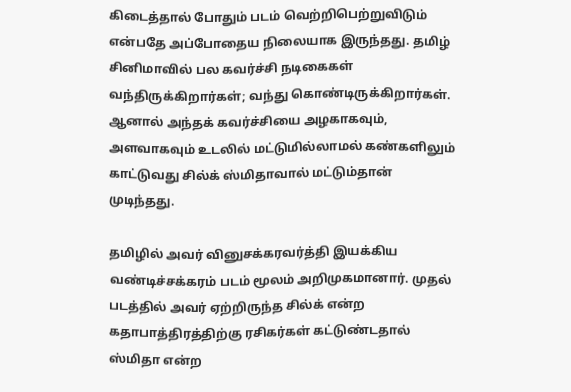கிடைத்தால் போதும் படம் வெற்றிபெற்றுவிடும் என்பதே அப்போதைய நிலையாக இருந்தது. தமிழ் சினிமாவில் பல கவர்ச்சி நடிகைகள் வந்திருக்கிறார்கள்; வந்து கொண்டிருக்கிறார்கள். ஆனால் அந்தக் கவர்ச்சியை அழகாகவும், அளவாகவும் உடலில் மட்டுமில்லாமல் கண்களிலும் காட்டுவது சில்க் ஸ்மிதாவால் மட்டும்தான் முடிந்தது.

தமிழில் அவர் வினுசக்கரவர்த்தி இயக்கிய வண்டிச்சக்கரம் படம் மூலம் அறிமுகமானார். முதல் படத்தில் அவர் ஏற்றிருந்த சில்க் என்ற கதாபாத்திரத்திற்கு ரசிகர்கள் கட்டுண்டதால் ஸ்மிதா என்ற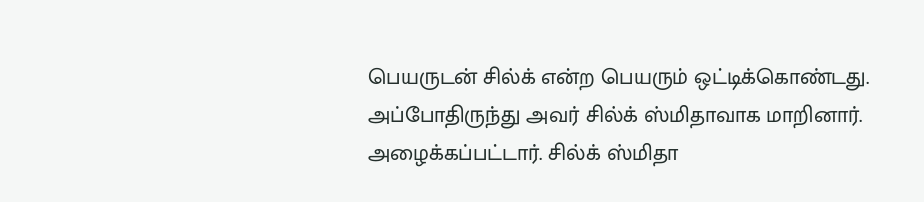பெயருடன் சில்க் என்ற பெயரும் ஒட்டிக்கொண்டது. அப்போதிருந்து அவர் சில்க் ஸ்மிதாவாக மாறினார். அழைக்கப்பட்டார். சில்க் ஸ்மிதா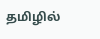தமிழில்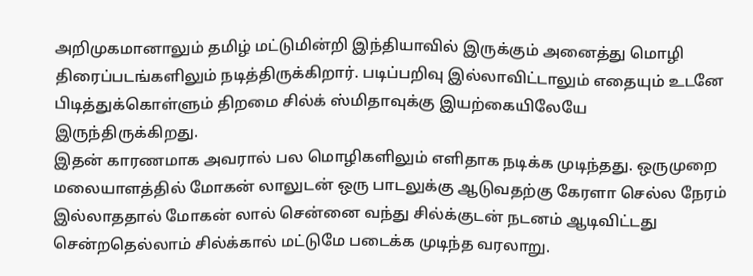அறிமுகமானாலும் தமிழ் மட்டுமின்றி இந்தியாவில் இருக்கும் அனைத்து மொழி திரைப்படங்களிலும் நடித்திருக்கிறார். படிப்பறிவு இல்லாவிட்டாலும் எதையும் உடனே பிடித்துக்கொள்ளும் திறமை சில்க் ஸ்மிதாவுக்கு இயற்கையிலேயே இருந்திருக்கிறது.
இதன் காரணமாக அவரால் பல மொழிகளிலும் எளிதாக நடிக்க முடிந்தது. ஒருமுறை மலையாளத்தில் மோகன் லாலுடன் ஒரு பாடலுக்கு ஆடுவதற்கு கேரளா செல்ல நேரம் இல்லாததால் மோகன் லால் சென்னை வந்து சில்க்குடன் நடனம் ஆடிவிட்டது சென்றதெல்லாம் சில்க்கால் மட்டுமே படைக்க முடிந்த வரலாறு.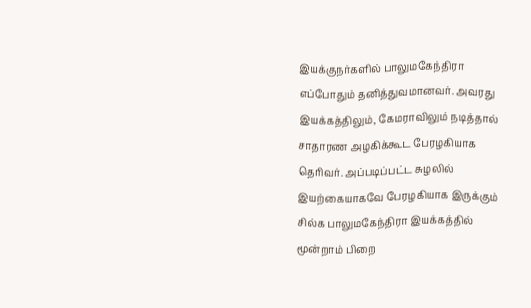இயக்குநர்களில் பாலுமகேந்திரா எப்போதும் தனித்துவமானவர். அவரது இயக்கத்திலும், கேமராவிலும் நடித்தால் சாதாரண அழகிக்கூட பேரழகியாக தெரிவர். அப்படிப்பட்ட சுழலில் இயற்கையாகவே பேரழகியாக இருக்கும் சில்க பாலுமகேந்திரா இயக்கத்தில் மூன்றாம் பிறை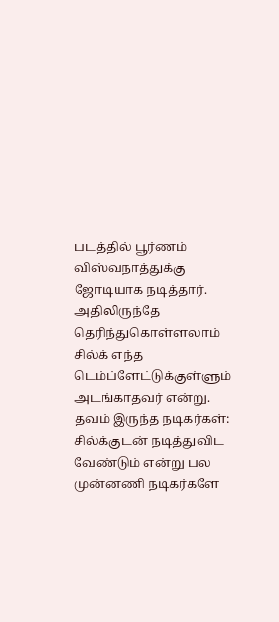படத்தில் பூர்ணம் விஸ்வநாத்துக்கு ஜோடியாக நடித்தார். அதிலிருந்தே தெரிந்துகொள்ளலாம் சில்க் எந்த டெம்ப்ளேட்டுக்குள்ளும் அடங்காதவர் என்று.
தவம் இருந்த நடிகர்கள்: சில்க்குடன் நடித்துவிட வேண்டும் என்று பல முன்னணி நடிகர்களே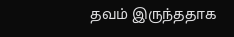தவம் இருந்ததாக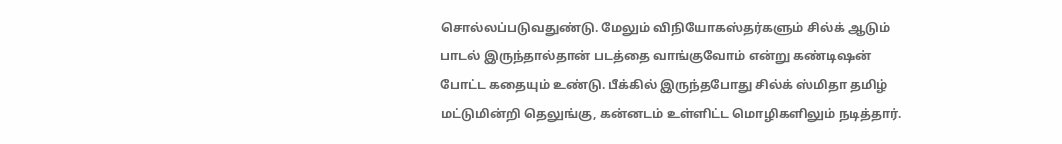சொல்லப்படுவதுண்டு. மேலும் விநியோகஸ்தர்களும் சில்க் ஆடும் பாடல் இருந்தால்தான் படத்தை வாங்குவோம் என்று கண்டிஷன் போட்ட கதையும் உண்டு. பீக்கில் இருந்தபோது சில்க் ஸ்மிதா தமிழ் மட்டுமின்றி தெலுங்கு, கன்னடம் உள்ளிட்ட மொழிகளிலும் நடித்தார்.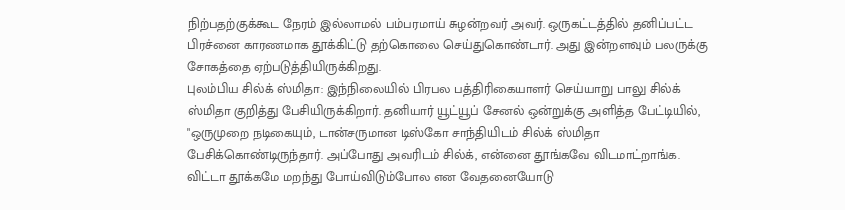நிற்பதற்குக்கூட நேரம் இல்லாமல் பம்பரமாய் சுழன்றவர் அவர். ஒருகட்டத்தில் தனிப்பட்ட பிரச்னை காரணமாக தூக்கிட்டு தற்கொலை செய்துகொண்டார். அது இன்றளவும் பலருக்கு சோகத்தை ஏற்படுத்தியிருக்கிறது.
புலம்பிய சில்க் ஸ்மிதா: இந்நிலையில் பிரபல பத்திரிகையாளர் செய்யாறு பாலு சில்க் ஸ்மிதா குறித்து பேசியிருக்கிறார். தனியார் யூட்யூப் சேனல் ஒன்றுக்கு அளித்த பேட்டியில், "ஒருமுறை நடிகையும், டான்சருமான டிஸ்கோ சாந்தியிடம் சில்க் ஸ்மிதா பேசிக்கொண்டிருந்தார். அப்போது அவரிடம் சில்க், என்னை தூங்கவே விடமாட்றாங்க. விட்டா தூக்கமே மறந்து போய்விடும்போல என வேதனையோடு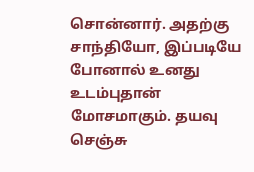சொன்னார். அதற்கு சாந்தியோ, இப்படியே போனால் உனது உடம்புதான் மோசமாகும். தயவு செஞ்சு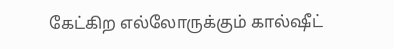கேட்கிற எல்லோருக்கும் கால்ஷீட்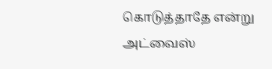கொடுத்தாதே என்று அட்வைஸ்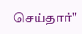செய்தார்"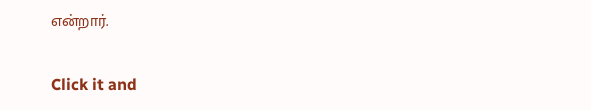என்றார்.


Click it and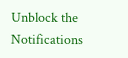Unblock the Notifications